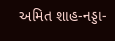અમિત શાહ-નડ્ડા-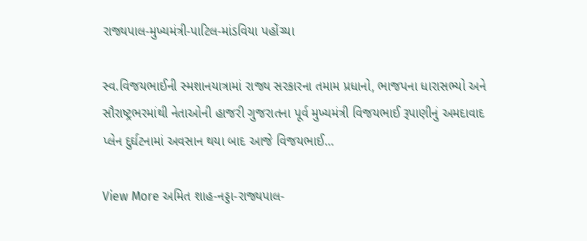રાજ્યપાલ-મુખ્યમંત્રી-પાટિલ-માંડવિયા પહોંચ્યા

સ્વ.વિજયભાઈની સ્મશાનયાત્રામાં રાજ્ય સરકારના તમામ પ્રધાનો, ભાજપના ધારાસભ્યો અને સૌરાષ્ટ્રભરમાંથી નેતાઓની હાજરી ગુજરાતના પૂર્વ મુખ્યમંત્રી વિજયભાઈ રૂપાણીનું અમદાવાદ પ્લેન દુર્ઘટનામાં અવસાન થયા બાદ આજે વિજયભાઈ…

View More અમિત શાહ-નડ્ડા-રાજ્યપાલ-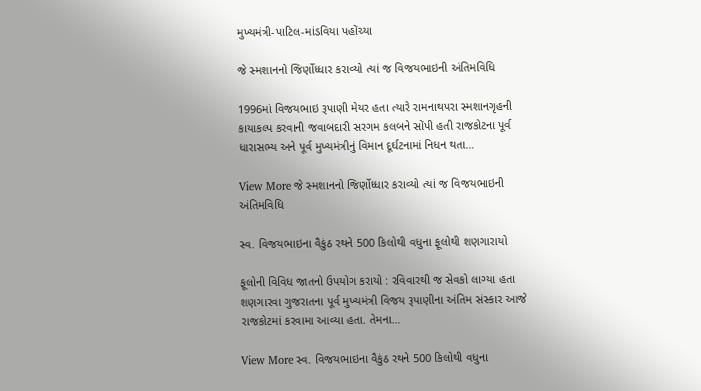મુખ્યમંત્રી-પાટિલ-માંડવિયા પહોંચ્યા

જે સ્મશાનનો જિર્ણોધ્ધાર કરાવ્યો ત્યાં જ વિજયભાઇની અંતિમવિધિ

1996માં વિજયભાઇ રૂપાણી મેયર હતા ત્યારે રામનાથપરા સ્મશાનગૃહની કાયાકલ્પ કરવાની જવાબદારી સરગમ કલબને સોંપી હતી રાજકોટના પૂર્વ ધારાસભ્ય અને પૂર્વ મુખ્યમંત્રીનું વિમાન દૂર્ઘટનામાં નિધન થતા…

View More જે સ્મશાનનો જિર્ણોધ્ધાર કરાવ્યો ત્યાં જ વિજયભાઇની અંતિમવિધિ

સ્વ. વિજયભાઇના વૈકુંઠ રથને 500 કિલોથી વધુના ફૂલોથી શણગારાયો

ફૂલોની વિવિધ જાતનો ઉપયોગ કરાયો : રવિવારથી જ સેવકો લાગ્યા હતા શણગારવા ગુજરાતના પૂર્વ મુખ્યમંત્રી વિજય રૂપાણીના અંતિમ સંસ્કાર આજે રાજકોટમાં કરવામા આવ્યા હતા. તેમના…

View More સ્વ. વિજયભાઇના વૈકુંઠ રથને 500 કિલોથી વધુના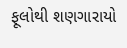ફૂલોથી શણગારાયો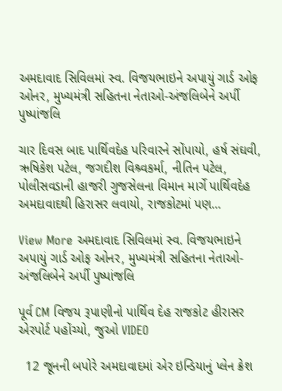અમદાવાદ સિવિલમાં સ્વ. વિજયભાઇને અપાયું ગાર્ડ ઓફ ઓનર, મુખ્યમંત્રી સહિતના નેતાઓ-અંજલિબેને અર્પી પુષ્પાંજલિ

ચાર દિવસ બાદ પાર્થિવદેહ પરિવારને સોંપાયો, હર્ષ સંઘવી, ઋષિકેશ પટેલ, જગદીશ વિશ્ર્વકર્મા, નીતિન પટેલ, પોલીસવડાની હાજરી ગુજસેલના વિમાન માર્ગે પાર્થિવદેહ અમદાવાદથી હિરાસર લવાયો, રાજકોટમાં પણ…

View More અમદાવાદ સિવિલમાં સ્વ. વિજયભાઇને અપાયું ગાર્ડ ઓફ ઓનર, મુખ્યમંત્રી સહિતના નેતાઓ-અંજલિબેને અર્પી પુષ્પાંજલિ

પૂર્વ CM વિજય રૂપાણીનો પાર્થિવ દેહ રાજકોટ હીરાસર એરપોર્ટ પહોંચ્યો, જુઓ VIDEO

  12 જૂનની બપોરે અમદાવાદમાં એર ઇન્ડિયાનું પ્લેન ક્રેશ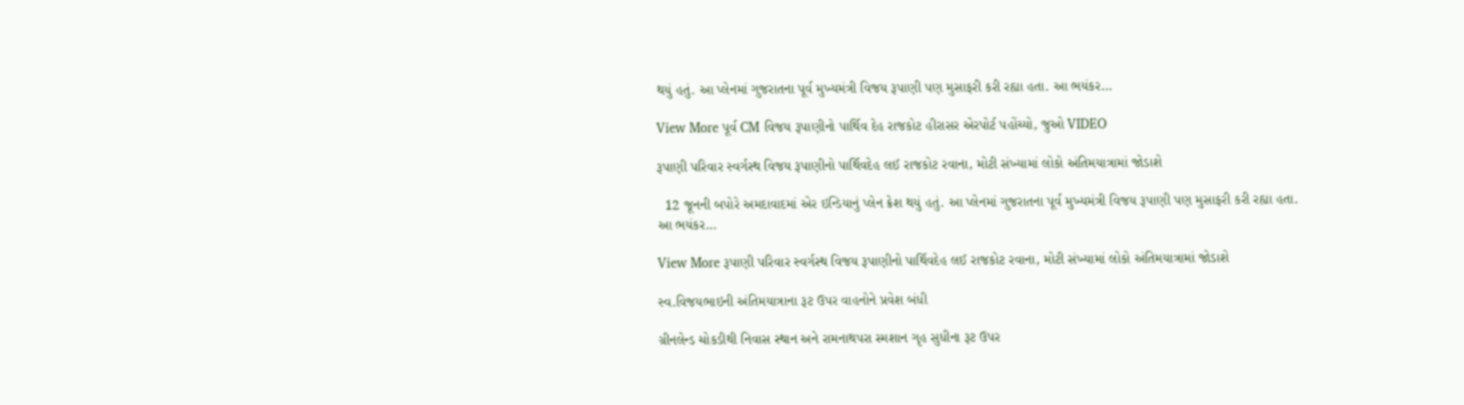થયું હતું. આ પ્લેનમાં ગુજરાતના પૂર્વ મુખ્યમંત્રી વિજય રૂપાણી પણ મુસાફરી કરી રહ્યા હતા. આ ભયંકર…

View More પૂર્વ CM વિજય રૂપાણીનો પાર્થિવ દેહ રાજકોટ હીરાસર એરપોર્ટ પહોંચ્યો, જુઓ VIDEO

રૂપાણી પરિવાર સ્વર્ગસ્થ વિજય રૂપાણીનો પાર્થિવદેહ લઈ રાજકોટ રવાના, મોટી સંખ્યામાં લોકો અંતિમયાત્રામાં જોડાશે

  12 જૂનની બપોરે અમદાવાદમાં એર ઇન્ડિયાનું પ્લેન ક્રેશ થયું હતું. આ પ્લેનમાં ગુજરાતના પૂર્વ મુખ્યમંત્રી વિજય રૂપાણી પણ મુસાફરી કરી રહ્યા હતા. આ ભયંકર…

View More રૂપાણી પરિવાર સ્વર્ગસ્થ વિજય રૂપાણીનો પાર્થિવદેહ લઈ રાજકોટ રવાના, મોટી સંખ્યામાં લોકો અંતિમયાત્રામાં જોડાશે

સ્વ.વિજયભાઇની અંતિમયાત્રાના રૂટ ઉપર વાહનોને પ્રવેશ બંધી

ગ્રીનલેન્ડ ચોકડીથી નિવાસ સ્થાન અને રામનાથપરા સ્મશાન ગૃહ સુધીના રૂટ ઉપર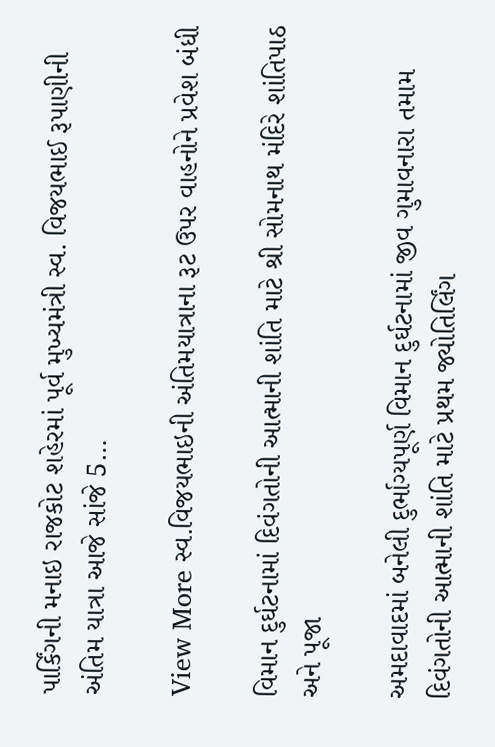પાર્કિંગની મનાઇ રાજકોટ શહેરમાં પૂર્વ મુખ્યમંત્રી સ્વ. વિજયભાઈ રૂપાણીની અંતિમ યાત્રા આજે સાંજે 5…

View More સ્વ.વિજયભાઇની અંતિમયાત્રાના રૂટ ઉપર વાહનોને પ્રવેશ બંધી

વિમાન દુર્ઘટનામાં દિવંગતોની આત્માની શાંતિ માટે શ્રી સોમનાથ મંદિરે શાંતિપાઠ અને પૂજા

અમદાવાદમાં બનેલી દુર્ભાગ્યપૂર્ણ વિમાન દુર્ઘટનામાં જીવ ગુમાવનારા તમામ દિવંગતોની આત્માની શાંતિ માટે પ્રથમ જ્યોતિર્લિંગ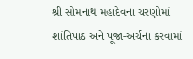શ્રી સોમનાથ મહાદેવના ચરણોમાં શાંતિપાઠ અને પૂજા-અર્ચના કરવામાં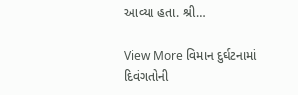આવ્યા હતા. શ્રી…

View More વિમાન દુર્ઘટનામાં દિવંગતોની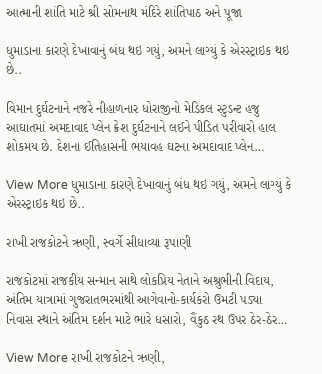આત્માની શાંતિ માટે શ્રી સોમનાથ મંદિરે શાંતિપાઠ અને પૂજા

ધુમાડાના કારણે દેખાવાનું બંધ થઇ ગયું, અમને લાગ્યું કે એરસ્ટ્રાઇક થઇ છે..

વિમાન દુર્ઘટનાને નજરે નીહાળનાર ધોરાજીનો મેડિકલ સ્ટુડન્ટ હજુ આઘાતમાં અમદાવાદ પ્લેન ક્રેશ દુર્ઘટનાને લઈને પીડિત પરીવારો હાલ શોકમય છે. દેશના ઈતિહાસની ભયાવહ ઘટના અમદાવાદ પ્લેન…

View More ધુમાડાના કારણે દેખાવાનું બંધ થઇ ગયું, અમને લાગ્યું કે એરસ્ટ્રાઇક થઇ છે..

રાખી રાજકોટને ઋણી, સ્વર્ગે સીધાવ્યા રૂપાણી

રાજકોટમાં રાજકીય સન્માન સાથે લોકપ્રિય નેતાને અશ્રુભીની વિદાય, અંતિમ યાત્રામાં ગુજરાતભરમાંથી આગેવાનો-કાર્યકરો ઉમટી પડ્યા નિવાસ સ્થાને અંતિમ દર્શન માટે ભારે ધસારો, વૈંકુઠ રથ ઉપર ઠેર-ઠેર…

View More રાખી રાજકોટને ઋણી,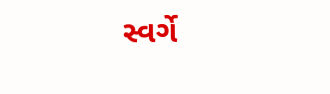સ્વર્ગે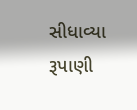સીધાવ્યા રૂપાણી